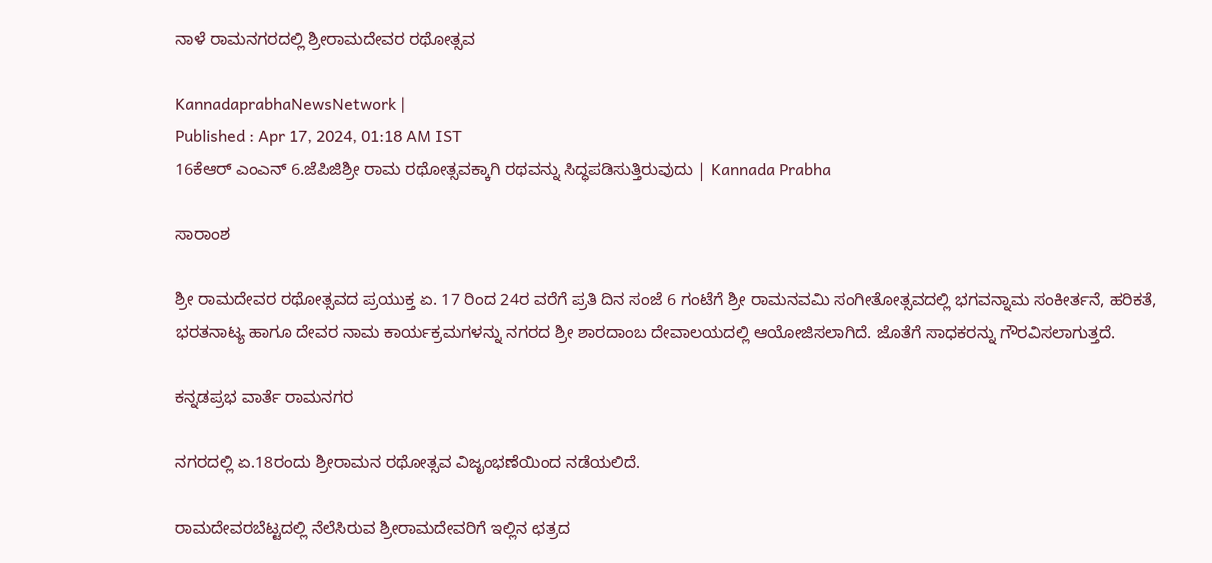ನಾಳೆ ರಾಮನಗರದಲ್ಲಿ ಶ್ರೀರಾಮದೇವರ ರಥೋತ್ಸವ

KannadaprabhaNewsNetwork |
Published : Apr 17, 2024, 01:18 AM IST
16ಕೆಆರ್ ಎಂಎನ್ 6.ಜೆಪಿಜಿಶ್ರೀ ರಾಮ ರಥೋತ್ಸವಕ್ಕಾಗಿ ರಥವನ್ನು ಸಿದ್ಧಪಡಿಸುತ್ತಿರುವುದು | Kannada Prabha

ಸಾರಾಂಶ

ಶ್ರೀ ರಾಮದೇವರ ರಥೋತ್ಸವದ ಪ್ರಯುಕ್ತ ಏ. 17 ರಿಂದ 24ರ ವರೆಗೆ ಪ್ರತಿ ದಿನ ಸಂಜೆ 6 ಗಂಟೆಗೆ ಶ್ರೀ ರಾಮನವಮಿ ಸಂಗೀತೋತ್ಸವದಲ್ಲಿ ಭಗವನ್ನಾಮ ಸಂಕೀರ್ತನೆ, ಹರಿಕತೆ, ಭರತನಾಟ್ಯ ಹಾಗೂ ದೇವರ ನಾಮ ಕಾರ್ಯಕ್ರಮಗಳನ್ನು ನಗರದ ಶ್ರೀ ಶಾರದಾಂಬ ದೇವಾಲಯದಲ್ಲಿ ಆಯೋಜಿಸಲಾಗಿದೆ. ಜೊತೆಗೆ ಸಾಧಕರನ್ನು ಗೌರವಿಸಲಾಗುತ್ತದೆ.

ಕನ್ನಡಪ್ರಭ ವಾರ್ತೆ ರಾಮನಗರ

ನಗರದಲ್ಲಿ ಏ.18ರಂದು ಶ್ರೀರಾಮನ ರಥೋತ್ಸವ ವಿಜೃಂಭಣೆಯಿಂದ ನಡೆಯಲಿದೆ.

ರಾಮದೇವರಬೆಟ್ಟದಲ್ಲಿ ನೆಲೆಸಿರುವ ಶ್ರೀರಾಮದೇವರಿಗೆ ಇಲ್ಲಿನ ಛತ್ರದ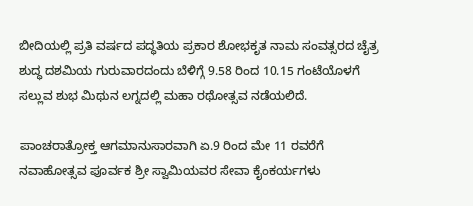ಬೀದಿಯಲ್ಲಿ ಪ್ರತಿ ವರ್ಷದ ಪದ್ಧತಿಯ ಪ್ರಕಾರ ಶೋಭಕೃತ ನಾಮ ಸಂವತ್ಸರದ ಚೈತ್ರ ಶುದ್ಧ ದಶಮಿಯ ಗುರುವಾರದಂದು ಬೆಳಿಗ್ಗೆ 9.58 ರಿಂದ 10.15 ಗಂಟೆಯೊಳಗೆ ಸಲ್ಲುವ ಶುಭ ಮಿಥುನ ಲಗ್ನದಲ್ಲಿ ಮಹಾ ರಥೋತ್ಸವ ನಡೆಯಲಿದೆ.

ಪಾಂಚರಾತ್ರೋಕ್ತ ಆಗಮಾನುಸಾರವಾಗಿ ಏ.9 ರಿಂದ ಮೇ 11 ರವರೆಗೆ ನವಾಹೋತ್ಸವ ಪೂರ್ವಕ ಶ್ರೀ ಸ್ವಾಮಿಯವರ ಸೇವಾ ಕೈಂಕರ್ಯಗಳು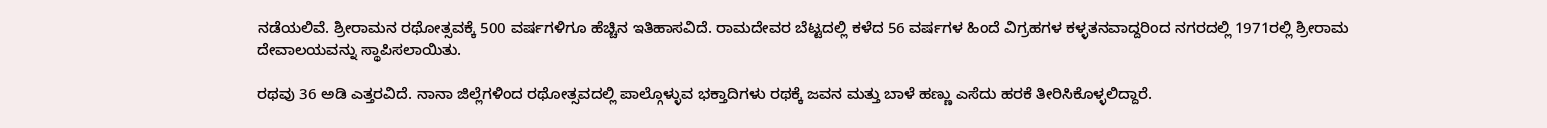ನಡೆಯಲಿವೆ. ಶ್ರೀರಾಮನ ರಥೋತ್ಸವಕ್ಕೆ 500 ವರ್ಷಗಳಿಗೂ ಹೆಚ್ಚಿನ ಇತಿಹಾಸವಿದೆ. ರಾಮದೇವರ ಬೆಟ್ಟದಲ್ಲಿ ಕಳೆದ 56 ವರ್ಷಗಳ ಹಿಂದೆ ವಿಗ್ರಹಗಳ ಕಳ್ಳತನವಾದ್ದರಿಂದ ನಗರದಲ್ಲಿ 1971ರಲ್ಲಿ ಶ್ರೀರಾಮ ದೇವಾಲಯವನ್ನು ಸ್ಥಾಪಿಸಲಾಯಿತು.

ರಥವು 36 ಅಡಿ ಎತ್ತರವಿದೆ. ನಾನಾ ಜಿಲ್ಲೆಗಳಿಂದ ರಥೋತ್ಸವದಲ್ಲಿ ಪಾಲ್ಗೊಳ್ಳುವ ಭಕ್ತಾದಿಗಳು ರಥಕ್ಕೆ ಜವನ ಮತ್ತು ಬಾಳೆ ಹಣ್ಣು ಎಸೆದು ಹರಕೆ ತೀರಿಸಿಕೊಳ್ಳಲಿದ್ದಾರೆ.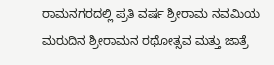ರಾಮನಗರದಲ್ಲಿ ಪ್ರತಿ ವರ್ಷ ಶ್ರೀರಾಮ ನವಮಿಯ ಮರುದಿನ ಶ್ರೀರಾಮನ ರಥೋತ್ಸವ ಮತ್ತು ಜಾತ್ರೆ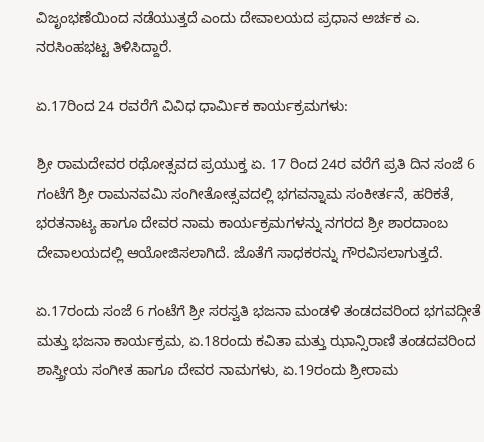ವಿಜೃಂಭಣೆಯಿಂದ ನಡೆಯುತ್ತದೆ ಎಂದು ದೇವಾಲಯದ ಪ್ರಧಾನ ಅರ್ಚಕ ಎ. ನರಸಿಂಹಭಟ್ಟ ತಿಳಿಸಿದ್ದಾರೆ.

ಏ.17ರಿಂದ 24 ರವರೆಗೆ ವಿವಿಧ ಧಾರ್ಮಿಕ ಕಾರ್ಯಕ್ರಮಗಳು:

ಶ್ರೀ ರಾಮದೇವರ ರಥೋತ್ಸವದ ಪ್ರಯುಕ್ತ ಏ. 17 ರಿಂದ 24ರ ವರೆಗೆ ಪ್ರತಿ ದಿನ ಸಂಜೆ 6 ಗಂಟೆಗೆ ಶ್ರೀ ರಾಮನವಮಿ ಸಂಗೀತೋತ್ಸವದಲ್ಲಿ ಭಗವನ್ನಾಮ ಸಂಕೀರ್ತನೆ, ಹರಿಕತೆ, ಭರತನಾಟ್ಯ ಹಾಗೂ ದೇವರ ನಾಮ ಕಾರ್ಯಕ್ರಮಗಳನ್ನು ನಗರದ ಶ್ರೀ ಶಾರದಾಂಬ ದೇವಾಲಯದಲ್ಲಿ ಆಯೋಜಿಸಲಾಗಿದೆ. ಜೊತೆಗೆ ಸಾಧಕರನ್ನು ಗೌರವಿಸಲಾಗುತ್ತದೆ.

ಏ.17ರಂದು ಸಂಜೆ 6 ಗಂಟೆಗೆ ಶ್ರೀ ಸರಸ್ವತಿ ಭಜನಾ ಮಂಡಳಿ ತಂಡದವರಿಂದ ಭಗವದ್ಗೀತೆ ಮತ್ತು ಭಜನಾ ಕಾರ್ಯಕ್ರಮ, ಏ.18ರಂದು ಕವಿತಾ ಮತ್ತು ಝಾನ್ಸಿರಾಣಿ ತಂಡದವರಿಂದ ಶಾಸ್ತ್ರೀಯ ಸಂಗೀತ ಹಾಗೂ ದೇವರ ನಾಮಗಳು, ಏ.19ರಂದು ಶ್ರೀರಾಮ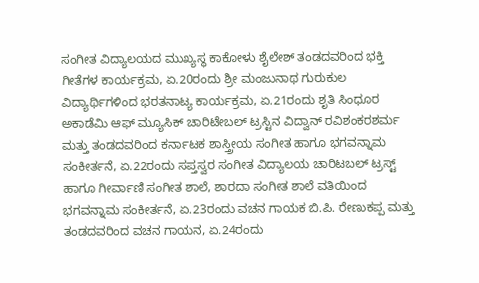ಸಂಗೀತ ವಿದ್ಯಾಲಯದ ಮುಖ್ಯಸ್ಥ ಕಾಕೋಳು ಶೈಲೇಶ್ ತಂಡದವರಿಂದ ಭಕ್ತಿ ಗೀತೆಗಳ ಕಾರ್ಯಕ್ರಮ, ಏ.20ರಂದು ಶ್ರೀ ಮಂಜುನಾಥ ಗುರುಕುಲ ವಿದ್ಯಾರ್ಥಿಗಳಿಂದ ಭರತನಾಟ್ಯ ಕಾರ್ಯಕ್ರಮ, ಏ.21ರಂದು ಶೃತಿ ಸಿಂಧೂರ ಅಕಾಡೆಮಿ ಆಫ್ ಮ್ಯೂಸಿಕ್ ಚಾರಿಟೇಬಲ್ ಟ್ರಸ್ಟಿನ ವಿದ್ವಾನ್ ರವಿಶಂಕರಶರ್ಮ ಮತ್ತು ತಂಡದವರಿಂದ ಕರ್ನಾಟಕ ಶಾಸ್ತ್ರೀಯ ಸಂಗೀತ ಹಾಗೂ ಭಗವನ್ನಾಮ ಸಂಕೀರ್ತನೆ, ಏ.22ರಂದು ಸಪ್ತಸ್ವರ ಸಂಗೀತ ವಿದ್ಯಾಲಯ ಚಾರಿಟಬಲ್ ಟ್ರಸ್ಟ್ ಹಾಗೂ ಗೀರ್ವಾಣಿ ಸಂಗೀತ ಶಾಲೆ, ಶಾರದಾ ಸಂಗೀತ ಶಾಲೆ ವತಿಯಿಂದ ಭಗವನ್ನಾಮ ಸಂಕೀರ್ತನೆ, ಏ.23ರಂದು ವಚನ ಗಾಯಕ ಬಿ.ಪಿ. ರೇಣುಕಪ್ಪ ಮತ್ತು ತಂಡದವರಿಂದ ವಚನ ಗಾಯನ, ಏ.24ರಂದು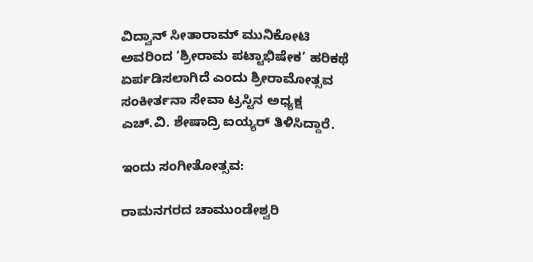ವಿದ್ವಾನ್ ಸೀತಾರಾಮ್ ಮುನಿಕೋಟಿ ಅವರಿಂದ ‘ಶ್ರೀರಾಮ ಪಟ್ಟಾಭಿಷೇಕ’ ಹರಿಕಥೆ ಏರ್ಪಡಿಸಲಾಗಿದೆ ಎಂದು ಶ್ರೀರಾಮೋತ್ಸವ ಸಂಕೀರ್ತನಾ ಸೇವಾ ಟ್ರಸ್ಟಿನ ಅಧ್ಯಕ್ಷ ಎಚ್.ವಿ. ಶೇಷಾದ್ರಿ ಐಯ್ಯರ್ ತಿಳಿಸಿದ್ದಾರೆ.

ಇಂದು ಸಂಗೀತೋತ್ಸವ:

ರಾಮನಗರದ ಚಾಮುಂಡೇಶ್ವರಿ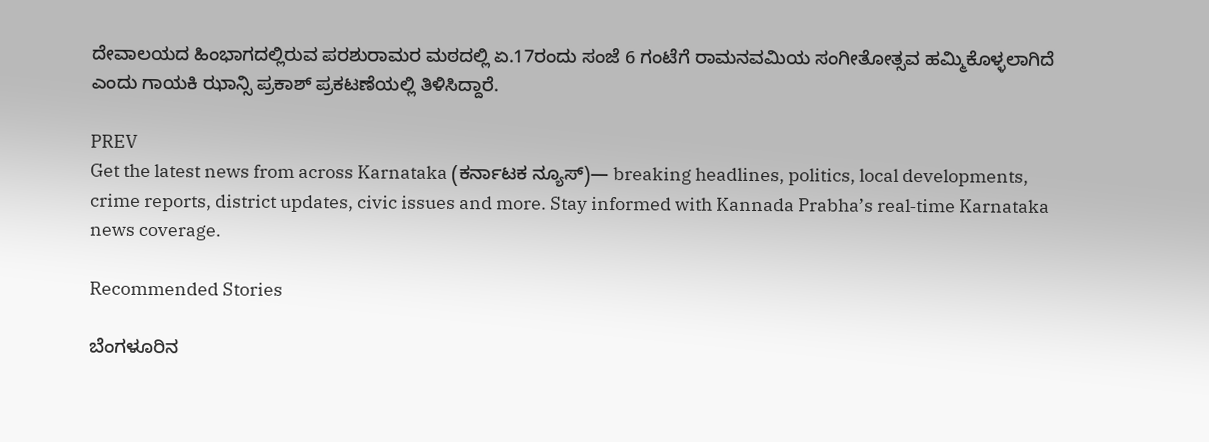ದೇವಾಲಯದ ಹಿಂಭಾಗದಲ್ಲಿರುವ ಪರಶುರಾಮರ ಮಠದಲ್ಲಿ ಏ.17ರಂದು ಸಂಜೆ 6 ಗಂಟೆಗೆ ರಾಮನವಮಿಯ ಸಂಗೀತೋತ್ಸವ ಹಮ್ಮಿಕೊಳ್ಳಲಾಗಿದೆ ಎಂದು ಗಾಯಕಿ ಝಾನ್ಸಿ ಪ್ರಕಾಶ್ ಪ್ರಕಟಣೆಯಲ್ಲಿ ತಿಳಿಸಿದ್ದಾರೆ.

PREV
Get the latest news from across Karnataka (ಕರ್ನಾಟಕ ನ್ಯೂಸ್)— breaking headlines, politics, local developments, crime reports, district updates, civic issues and more. Stay informed with Kannada Prabha’s real‑time Karnataka news coverage.

Recommended Stories

ಬೆಂಗಳೂರಿನ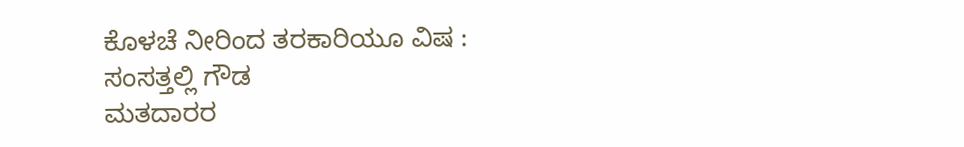ಕೊಳಚೆ ನೀರಿಂದ ತರಕಾರಿಯೂ ವಿಷ : ಸಂಸತ್ತಲ್ಲಿ ಗೌಡ
ಮತದಾರರ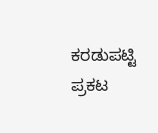ಕರಡುಪಟ್ಟಿ ಪ್ರಕಟ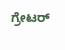ಗ್ರೇಟರ್‌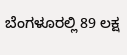ಬೆಂಗಳೂರಲ್ಲಿ 89 ಲಕ್ಷ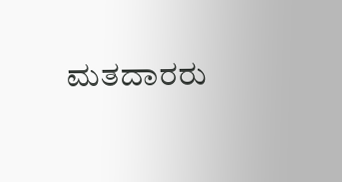ಮತದಾರರು